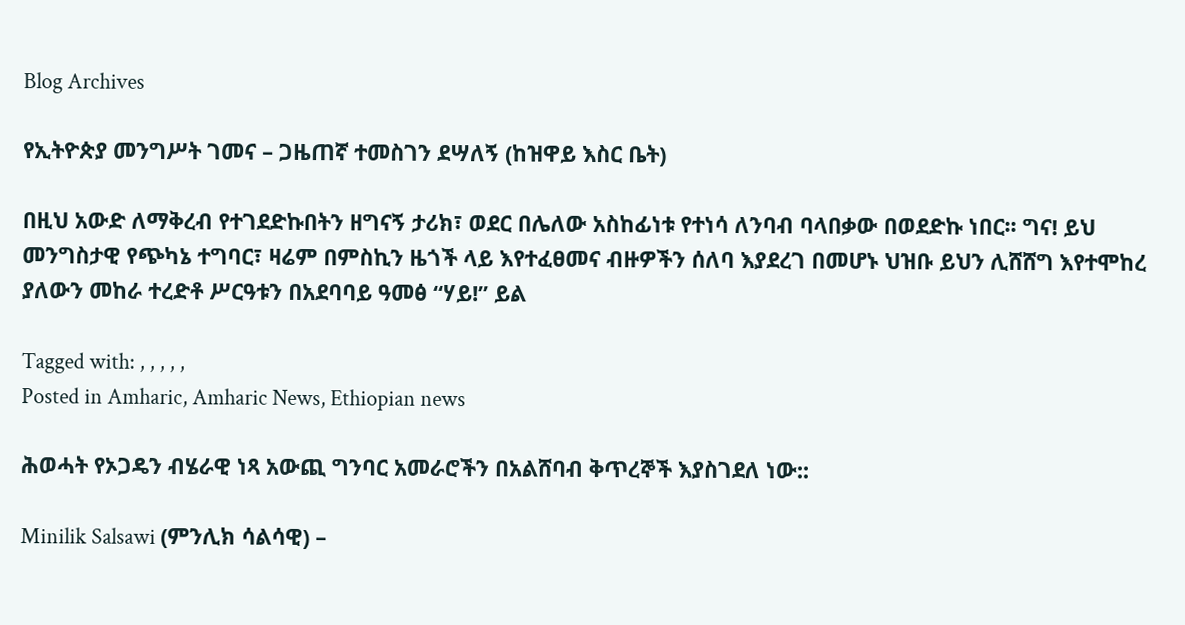Blog Archives

የኢትዮጵያ መንግሥት ገመና – ጋዜጠኛ ተመስገን ደሣለኝ (ከዝዋይ እስር ቤት)

በዚህ አውድ ለማቅረብ የተገደድኩበትን ዘግናኝ ታሪክ፣ ወደር በሌለው አስከፊነቱ የተነሳ ለንባብ ባላበቃው በወደድኩ ነበር፡፡ ግና! ይህ መንግስታዊ የጭካኔ ተግባር፣ ዛሬም በምስኪን ዜጎች ላይ እየተፈፀመና ብዙዎችን ሰለባ እያደረገ በመሆኑ ህዝቡ ይህን ሊሸሸግ እየተሞከረ ያለውን መከራ ተረድቶ ሥርዓቱን በአደባባይ ዓመፅ “ሃይ!” ይል

Tagged with: , , , , ,
Posted in Amharic, Amharic News, Ethiopian news

ሕወሓት የኦጋዴን ብሄራዊ ነጻ አውጪ ግንባር አመራሮችን በአልሸባብ ቅጥረኞች እያስገደለ ነው::

Minilik Salsawi (ምንሊክ ሳልሳዊ) –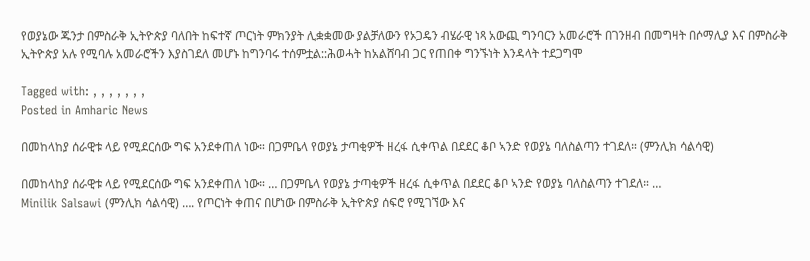የወያኔው ጁንታ በምስራቅ ኢትዮጵያ ባለበት ከፍተኛ ጦርነት ምክንያት ሊቋቋመው ያልቻለውን የኦጋዴን ብሄራዊ ነጻ አውጪ ግንባርን አመራሮች በገንዘብ በመግዛት በሶማሊያ እና በምስራቅ ኢትዮጵያ አሉ የሚባሉ አመራሮችን እያስገደለ መሆኑ ከግንባሩ ተሰምቷል::ሕወሓት ከአልሸባብ ጋር የጠበቀ ግንኙነት እንዳላት ተደጋግሞ

Tagged with: , , , , , , ,
Posted in Amharic News

በመከላከያ ሰራዊቱ ላይ የሚደርሰው ግፍ አንደቀጠለ ነው። በጋምቤላ የወያኔ ታጣቂዎች ዘረፋ ሲቀጥል በደደር ቆቦ ኣንድ የወያኔ ባለስልጣን ተገደለ። (ምንሊክ ሳልሳዊ)

በመከላከያ ሰራዊቱ ላይ የሚደርሰው ግፍ አንደቀጠለ ነው። … በጋምቤላ የወያኔ ታጣቂዎች ዘረፋ ሲቀጥል በደደር ቆቦ ኣንድ የወያኔ ባለስልጣን ተገደለ። …
Minilik Salsawi (ምንሊክ ሳልሳዊ) …. የጦርነት ቀጠና በሆነው በምስራቅ ኢትዮጵያ ሰፍሮ የሚገኘው እና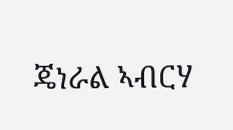ጄነራል ኣብርሃ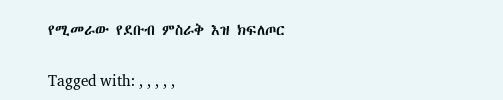የሚመራው የደቡብ ምስራቅ እዝ ክፍለጦር

Tagged with: , , , , ,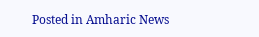Posted in Amharic News